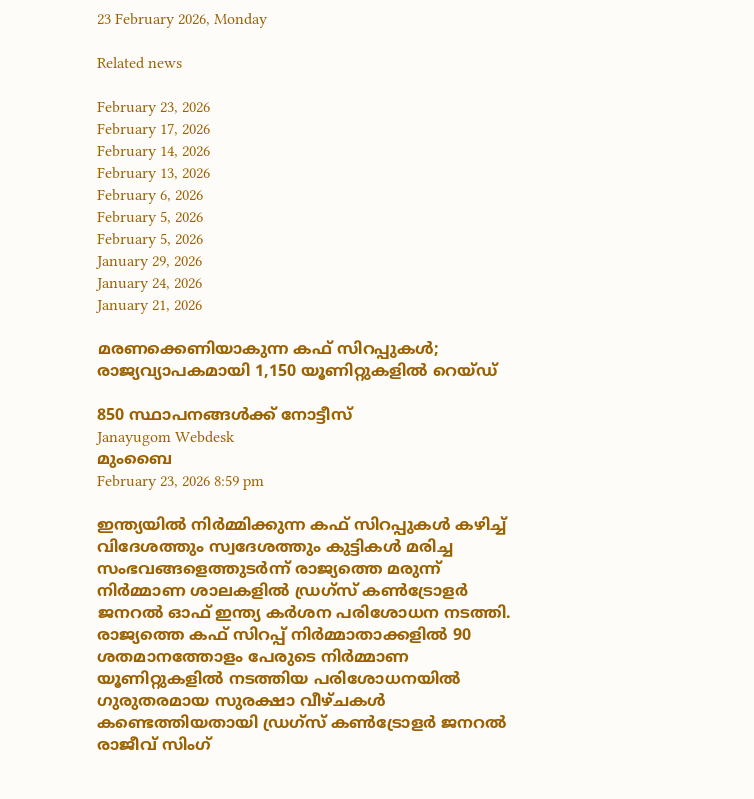23 February 2026, Monday

Related news

February 23, 2026
February 17, 2026
February 14, 2026
February 13, 2026
February 6, 2026
February 5, 2026
February 5, 2026
January 29, 2026
January 24, 2026
January 21, 2026

മരണക്കെണിയാകുന്ന കഫ് സിറപ്പുകൾ; രാജ്യവ്യാപകമായി 1,150 യൂണിറ്റുകളിൽ റെയ്ഡ്

850 സ്ഥാപനങ്ങൾക്ക് നോട്ടീസ്
Janayugom Webdesk
മുംബൈ
February 23, 2026 8:59 pm

ഇന്ത്യയിൽ നിർമ്മിക്കുന്ന കഫ് സിറപ്പുകൾ കഴിച്ച് വിദേശത്തും സ്വദേശത്തും കുട്ടികൾ മരിച്ച സംഭവങ്ങളെത്തുടർന്ന് രാജ്യത്തെ മരുന്ന് നിർമ്മാണ ശാലകളിൽ ഡ്രഗ്‌സ് കൺട്രോളർ ജനറൽ ഓഫ് ഇന്ത്യ കർശന പരിശോധന നടത്തി. രാജ്യത്തെ കഫ് സിറപ്പ് നിർമ്മാതാക്കളിൽ 90 ശതമാനത്തോളം പേരുടെ നിർമ്മാണ യൂണിറ്റുകളിൽ നടത്തിയ പരിശോധനയിൽ ഗുരുതരമായ സുരക്ഷാ വീഴ്ചകൾ കണ്ടെത്തിയതായി ഡ്രഗ്സ് കൺട്രോളർ ജനറൽ രാജീവ് സിംഗ്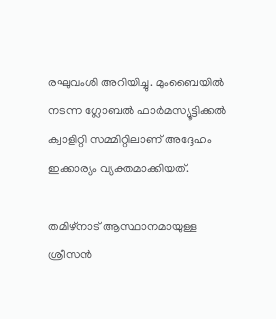രഘുവംശി അറിയിച്ചു. മുംബൈയിൽ നടന്ന ഗ്ലോബൽ ഫാർമസ്യൂട്ടിക്കൽ ക്വാളിറ്റി സമ്മിറ്റിലാണ് അദ്ദേഹം ഇക്കാര്യം വ്യക്തമാക്കിയത്.

തമിഴ്‌നാട് ആസ്ഥാനമായുള്ള ശ്രീസൻ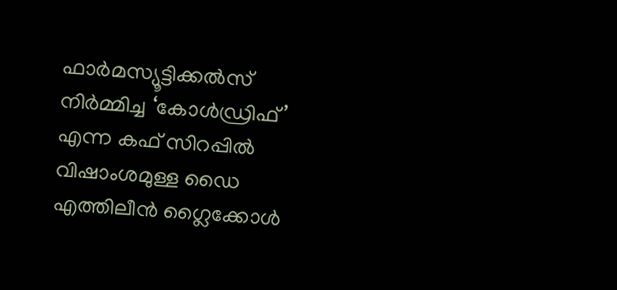ഫാർമസ്യൂട്ടിക്കൽസ് നിർമ്മിച്ച ‘കോൾഡ്രിഫ്’ എന്ന കഫ് സിറപ്പിൽ വിഷാംശമുള്ള ഡൈ എത്തിലീൻ ഗ്ലൈക്കോൾ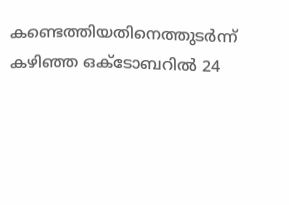കണ്ടെത്തിയതിനെത്തുടർന്ന് കഴിഞ്ഞ ഒക്ടോബറിൽ 24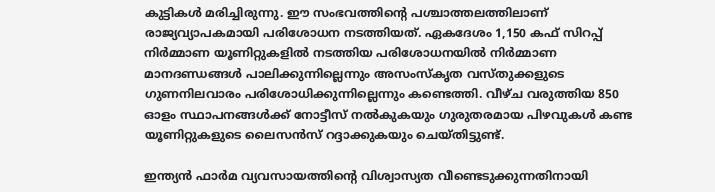കുട്ടികൾ മരിച്ചിരുന്നു. ഈ സംഭവത്തിന്റെ പശ്ചാത്തലത്തിലാണ് രാജ്യവ്യാപകമായി പരിശോധന നടത്തിയത്. ഏകദേശം 1,150 കഫ് സിറപ്പ് നിർമ്മാണ യൂണിറ്റുകളിൽ നടത്തിയ പരിശോധനയിൽ നിർമ്മാണ മാനദണ്ഡങ്ങൾ പാലിക്കുന്നില്ലെന്നും അസംസ്‌കൃത വസ്തുക്കളുടെ ഗുണനിലവാരം പരിശോധിക്കുന്നില്ലെന്നും കണ്ടെത്തി. വീഴ്ച വരുത്തിയ 850 ഓളം സ്ഥാപനങ്ങൾക്ക് നോട്ടീസ് നൽകുകയും ഗുരുതരമായ പിഴവുകൾ കണ്ട യൂണിറ്റുകളുടെ ലൈസൻസ് റദ്ദാക്കുകയും ചെയ്തിട്ടുണ്ട്.

ഇന്ത്യൻ ഫാർമ വ്യവസായത്തിന്റെ വിശ്വാസ്യത വീണ്ടെടുക്കുന്നതിനായി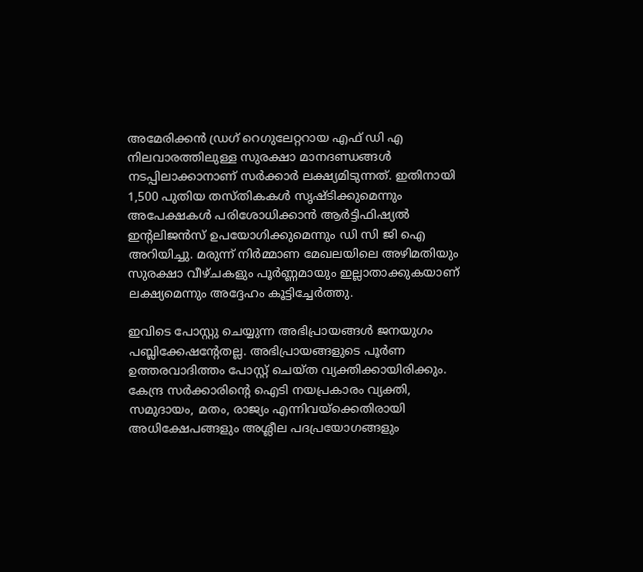അമേരിക്കൻ ഡ്രഗ് റെഗുലേറ്ററായ എഫ് ഡി എ നിലവാരത്തിലുള്ള സുരക്ഷാ മാനദണ്ഡങ്ങൾ നടപ്പിലാക്കാനാണ് സർക്കാർ ലക്ഷ്യമിടുന്നത്. ഇതിനായി 1,500 പുതിയ തസ്തികകൾ സൃഷ്ടിക്കുമെന്നും അപേക്ഷകൾ പരിശോധിക്കാൻ ആർട്ടിഫിഷ്യൽ ഇന്റലിജൻസ് ഉപയോഗിക്കുമെന്നും ഡി സി ജി ഐ അറിയിച്ചു. മരുന്ന് നിർമ്മാണ മേഖലയിലെ അഴിമതിയും സുരക്ഷാ വീഴ്ചകളും പൂർണ്ണമായും ഇല്ലാതാക്കുകയാണ് ലക്ഷ്യമെന്നും അദ്ദേഹം കൂട്ടിച്ചേർത്തു.

ഇവിടെ പോസ്റ്റു ചെയ്യുന്ന അഭിപ്രായങ്ങള്‍ ജനയുഗം പബ്ലിക്കേഷന്റേതല്ല. അഭിപ്രായങ്ങളുടെ പൂര്‍ണ ഉത്തരവാദിത്തം പോസ്റ്റ് ചെയ്ത വ്യക്തിക്കായിരിക്കും. കേന്ദ്ര സര്‍ക്കാരിന്റെ ഐടി നയപ്രകാരം വ്യക്തി, സമുദായം, മതം, രാജ്യം എന്നിവയ്‌ക്കെതിരായി അധിക്ഷേപങ്ങളും അശ്ലീല പദപ്രയോഗങ്ങളും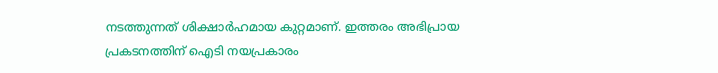നടത്തുന്നത് ശിക്ഷാര്‍ഹമായ കുറ്റമാണ്. ഇത്തരം അഭിപ്രായ പ്രകടനത്തിന് ഐടി നയപ്രകാരം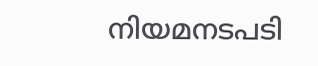നിയമനടപടി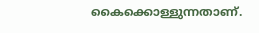കൈക്കൊള്ളുന്നതാണ്.